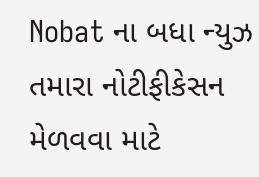Nobat ના બધા ન્યુઝ તમારા નોટીફીકેસન મેળવવા માટે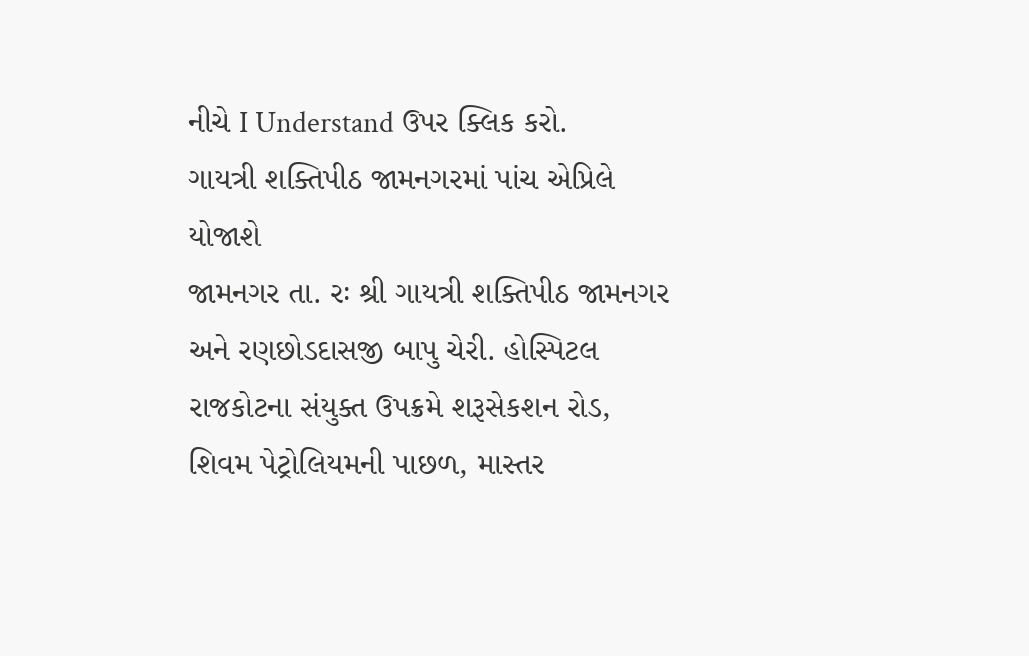નીચે I Understand ઉપર ક્લિક કરો.
ગાયત્રી શક્તિપીઠ જામનગરમાં પાંચ એપ્રિલે યોજાશે
જામનગર તા. રઃ શ્રી ગાયત્રી શક્તિપીઠ જામનગર અને રણછોડદાસજી બાપુ ચેરી. હોસ્પિટલ રાજકોટના સંયુક્ત ઉપક્રમે શરૂસેકશન રોડ, શિવમ પેટ્રોલિયમની પાછળ, માસ્તર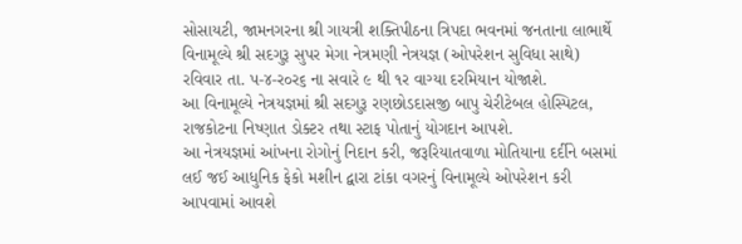સોસાયટી, જામનગરના શ્રી ગાયત્રી શક્તિપીઠના ત્રિપદા ભવનમાં જનતાના લાભાર્થે વિનામૂલ્યે શ્રી સદગુરૂ સુપર મેગા નેત્રમણી નેત્રયજ્ઞ (ઓપરેશન સુવિધા સાથે) રવિવાર તા. પ-૪-ર૦ર૬ ના સવારે ૯ થી ૧ર વાગ્યા દરમિયાન યોજાશે.
આ વિનામૂલ્યે નેત્રયજ્ઞમાં શ્રી સદગુરૂ રણછોડદાસજી બાપુ ચેરીટેબલ હોસ્પિટલ, રાજકોટના નિષ્ણાત ડોક્ટર તથા સ્ટાફ પોતાનું યોગદાન આપશે.
આ નેત્રયજ્ઞમાં આંખના રોગોનું નિદાન કરી, જરૂરિયાતવાળા મોતિયાના દર્દીને બસમાં લઈ જઈ આધુનિક ફેકો મશીન દ્વારા ટાંકા વગરનું વિનામૂલ્યે ઓપરેશન કરી આપવામાં આવશે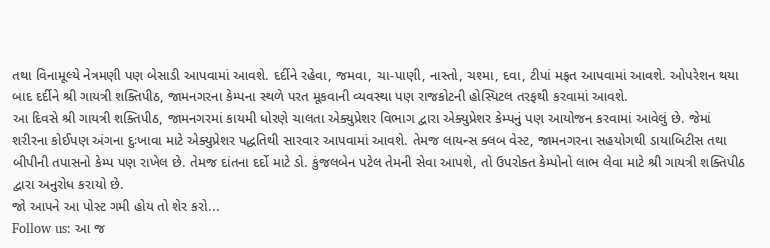તથા વિનામૂલ્યે નેત્રમણી પણ બેસાડી આપવામાં આવશે. દર્દીને રહેવા, જમવા, ચા-પાણી, નાસ્તો, ચશ્મા, દવા, ટીપાં મફત આપવામાં આવશે. ઓપરેશન થયા બાદ દર્દીને શ્રી ગાયત્રી શક્તિપીઠ, જામનગરના કેમ્પના સ્થળે પરત મૂકવાની વ્યવસ્થા પણ રાજકોટની હોસ્પિટલ તરફથી કરવામાં આવશે.
આ દિવસે શ્રી ગાયત્રી શક્તિપીઠ, જામનગરમાં કાયમી ધોરણે ચાલતા એક્યુપ્રેશર વિભાગ દ્વારા એક્યુપ્રેશર કેમ્પનું પણ આયોજન કરવામાં આવેલું છે. જેમાં શરીરના કોઈપણ અંગના દુઃખાવા માટે એક્યુપ્રેશર પદ્ધતિથી સારવાર આપવામાં આવશે. તેમજ લાયન્સ ક્લબ વેસ્ટ, જામનગરના સહયોગથી ડાયાબિટીસ તથા બીપીની તપાસનો કેમ્પ પણ રાખેલ છે. તેમજ દાંતના દર્દો માટે ડો. કુંજલબેન પટેલ તેમની સેવા આપશે, તો ઉપરોક્ત કેમ્પોનો લાભ લેવા માટે શ્રી ગાયત્રી શક્તિપીઠ દ્વારા અનુરોધ કરાયો છે.
જો આપને આ પોસ્ટ ગમી હોય તો શેર કરો...
Follow us: આ જ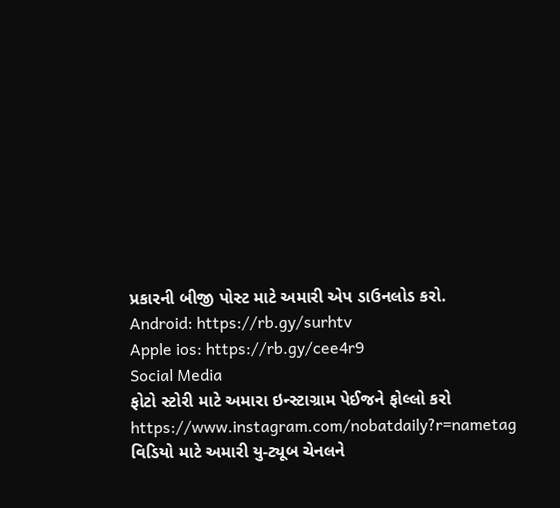પ્રકારની બીજી પોસ્ટ માટે અમારી એપ ડાઉનલોડ કરો.
Android: https://rb.gy/surhtv
Apple ios: https://rb.gy/cee4r9
Social Media
ફોટો સ્ટોરી માટે અમારા ઇન્સ્ટાગ્રામ પેઈજને ફોલ્લો કરો
https://www.instagram.com/nobatdaily?r=nametag
વિડિયો માટે અમારી યુ-ટ્યૂબ ચેનલને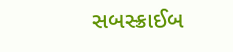સબસ્ક્રાઈબ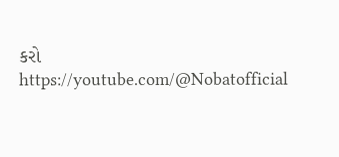કરો
https://youtube.com/@Nobatofficial